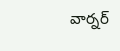వార్నర్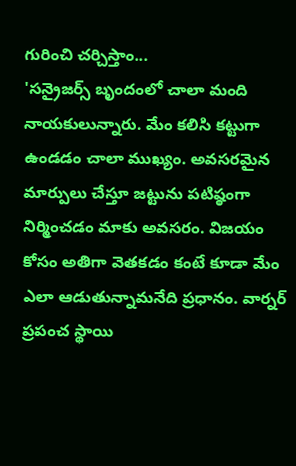గురించి చర్చిస్తాం...
'సన్రైజర్స్ బృందంలో చాలా మంది నాయకులున్నారు. మేం కలిసి కట్టుగా ఉండడం చాలా ముఖ్యం. అవసరమైన మార్పులు చేస్తూ జట్టును పటిష్ఠంగా నిర్మించడం మాకు అవసరం. విజయం కోసం అతిగా వెతకడం కంటే కూడా మేం ఎలా ఆడుతున్నామనేది ప్రధానం. వార్నర్ ప్రపంచ స్థాయి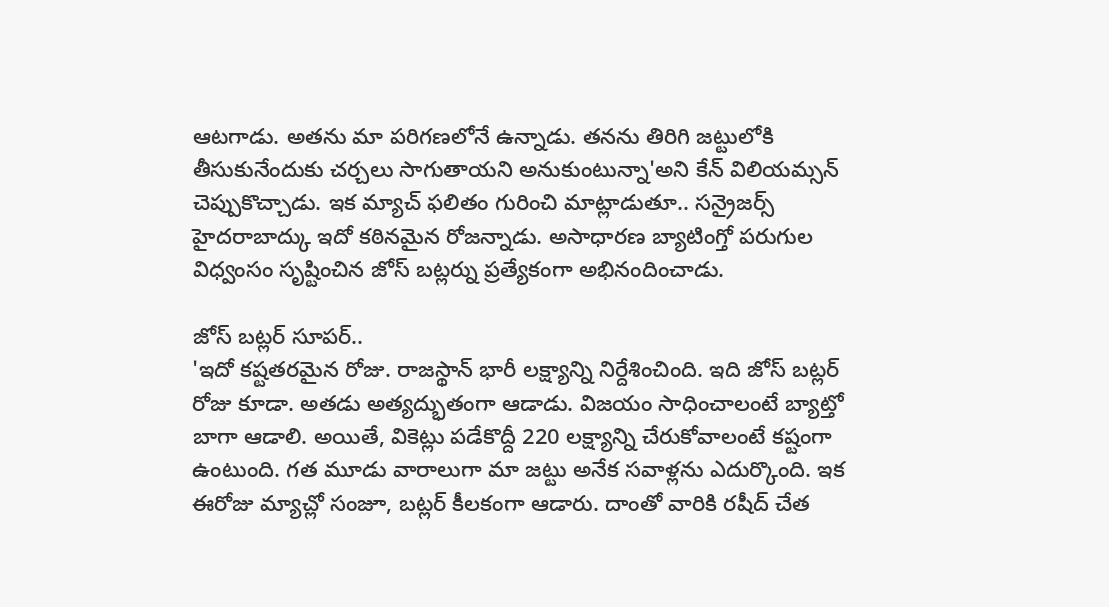ఆటగాడు. అతను మా పరిగణలోనే ఉన్నాడు. తనను తిరిగి జట్టులోకి తీసుకునేందుకు చర్చలు సాగుతాయని అనుకుంటున్నా'అని కేన్ విలియమ్సన్ చెప్పుకొచ్చాడు. ఇక మ్యాచ్ ఫలితం గురించి మాట్లాడుతూ.. సన్రైజర్స్ హైదరాబాద్కు ఇదో కఠినమైన రోజన్నాడు. అసాధారణ బ్యాటింగ్తో పరుగుల విధ్వంసం సృష్టించిన జోస్ బట్లర్ను ప్రత్యేకంగా అభినందించాడు.

జోస్ బట్లర్ సూపర్..
'ఇదో కష్టతరమైన రోజు. రాజస్థాన్ భారీ లక్ష్యాన్ని నిర్దేశించింది. ఇది జోస్ బట్లర్ రోజు కూడా. అతడు అత్యద్భుతంగా ఆడాడు. విజయం సాధించాలంటే బ్యాట్తో బాగా ఆడాలి. అయితే, వికెట్లు పడేకొద్దీ 220 లక్ష్యాన్ని చేరుకోవాలంటే కష్టంగా ఉంటుంది. గత మూడు వారాలుగా మా జట్టు అనేక సవాళ్లను ఎదుర్కొంది. ఇక ఈరోజు మ్యాచ్లో సంజూ, బట్లర్ కీలకంగా ఆడారు. దాంతో వారికి రషీద్ చేత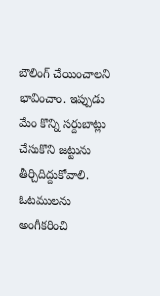బౌలింగ్ చేయించాలని భావించాం. ఇప్పుడు మేం కొన్ని సర్దుబాట్లు చేసుకొని జట్టును తీర్చిదిద్దుకోవాలి. ఓటములను అంగీకరించి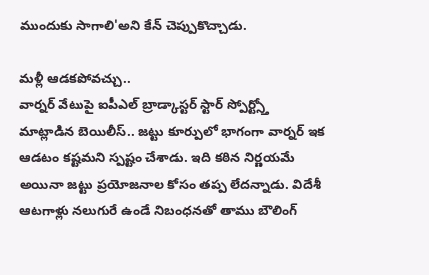ముందుకు సాగాలి'అని కేన్ చెప్పుకొచ్చాడు.

మళ్లీ ఆడకపోవచ్చు..
వార్నర్ వేటుపై ఐపీఎల్ బ్రాడ్కాస్టర్ స్టార్ స్పోర్ట్స్తో మాట్లాడిన బెయిలీస్.. జట్టు కూర్పులో భాగంగా వార్నర్ ఇక ఆడటం కష్టమని స్పష్టం చేశాడు. ఇది కఠిన నిర్ణయమే అయినా జట్టు ప్రయోజనాల కోసం తప్ప లేదన్నాడు. విదేశీ ఆటగాళ్లు నలుగురే ఉండే నిబంధనతో తాము బౌలింగ్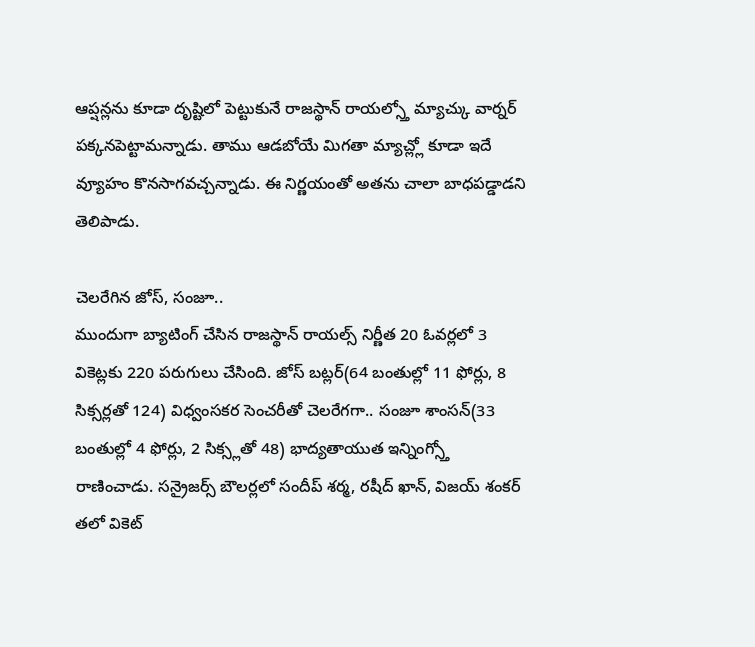ఆప్షన్లను కూడా దృష్టిలో పెట్టుకునే రాజస్థాన్ రాయల్స్తో మ్యాచ్కు వార్నర్ పక్కనపెట్టామన్నాడు. తాము ఆడబోయే మిగతా మ్యాచ్ల్లో కూడా ఇదే వ్యూహం కొనసాగవచ్చన్నాడు. ఈ నిర్ణయంతో అతను చాలా బాధపడ్డాడని తెలిపాడు.

చెలరేగిన జోస్, సంజూ..
ముందుగా బ్యాటింగ్ చేసిన రాజస్థాన్ రాయల్స్ నిర్ణీత 20 ఓవర్లలో 3 వికెట్లకు 220 పరుగులు చేసింది. జోస్ బట్లర్(64 బంతుల్లో 11 ఫోర్లు, 8 సిక్సర్లతో 124) విధ్వంసకర సెంచరీతో చెలరేగగా.. సంజూ శాంసన్(33 బంతుల్లో 4 ఫోర్లు, 2 సిక్స్లతో 48) భాద్యతాయుత ఇన్నింగ్స్తో రాణించాడు. సన్రైజర్స్ బౌలర్లలో సందీప్ శర్మ, రషీద్ ఖాన్, విజయ్ శంకర్ తలో వికెట్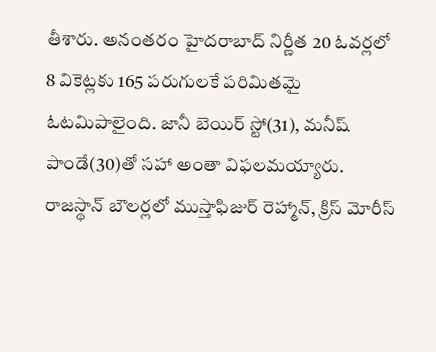తీశారు. అనంతరం హైదరాబాద్ నిర్ణీత 20 ఓవర్లలో 8 వికెట్లకు 165 పరుగులకే పరిమితమై ఓటమిపాలైంది. జానీ బెయిర్ స్టో(31), మనీష్ పాండే(30)తో సహా అంతా విఫలమయ్యారు. రాజస్థాన్ బౌలర్లలో ముస్తాఫిజుర్ రెహ్మాన్, క్రిస్ మోరీస్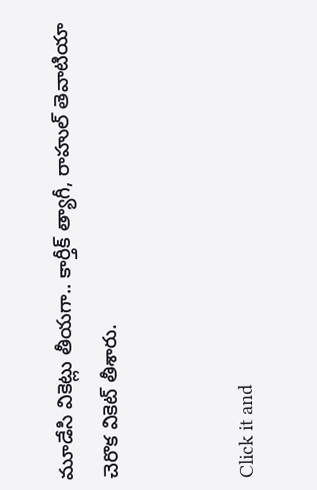మూడేసి వికెట్లు తీయగా.. కార్తీక్ త్యాగీ, రాహుల్ తెవాటియా చెరొక వికెట్ తీశారు.


Click it and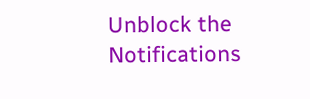Unblock the Notifications